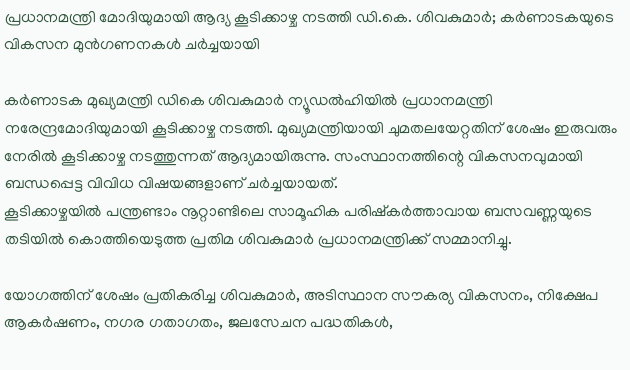പ്രധാനമന്ത്രി മോദിയുമായി ആദ്യ കൂടിക്കാഴ്ച നടത്തി ഡി.കെ. ശിവകുമാർ; കർണാടകയുടെ വികസന മുൻഗണനകൾ ചർച്ചയായി

കർണാടക മുഖ്യമന്ത്രി ഡികെ ശിവകുമാർ ന്യൂഡൽഹിയിൽ പ്രധാനമന്ത്രി നരേന്ദ്രമോദിയുമായി കൂടിക്കാഴ്ച നടത്തി. മുഖ്യമന്ത്രിയായി ചുമതലയേറ്റതിന് ശേഷം ഇരുവരും നേരിൽ കൂടിക്കാഴ്ച നടത്തുന്നത് ആദ്യമായിരുന്നു. സംസ്ഥാനത്തിന്റെ വികസനവുമായി ബന്ധപ്പെട്ട വിവിധ വിഷയങ്ങളാണ് ചർച്ചയായത്.
കൂടിക്കാഴ്ചയിൽ പന്ത്രണ്ടാം നൂറ്റാണ്ടിലെ സാമൂഹിക പരിഷ്കർത്താവായ ബസവണ്ണയുടെ തടിയിൽ കൊത്തിയെടുത്ത പ്രതിമ ശിവകുമാർ പ്രധാനമന്ത്രിക്ക് സമ്മാനിച്ചു.

യോഗത്തിന് ശേഷം പ്രതികരിച്ച ശിവകുമാർ, അടിസ്ഥാന സൗകര്യ വികസനം, നിക്ഷേപ ആകർഷണം, നഗര ഗതാഗതം, ജലസേചന പദ്ധതികൾ,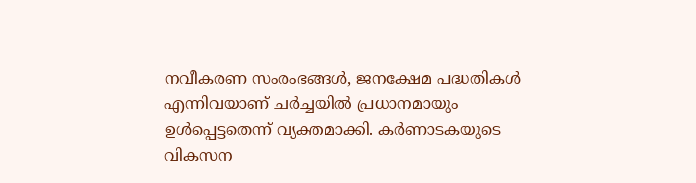നവീകരണ സംരംഭങ്ങൾ, ജനക്ഷേമ പദ്ധതികൾ എന്നിവയാണ് ചർച്ചയിൽ പ്രധാനമായും ഉൾപ്പെട്ടതെന്ന് വ്യക്തമാക്കി. കർണാടകയുടെ വികസന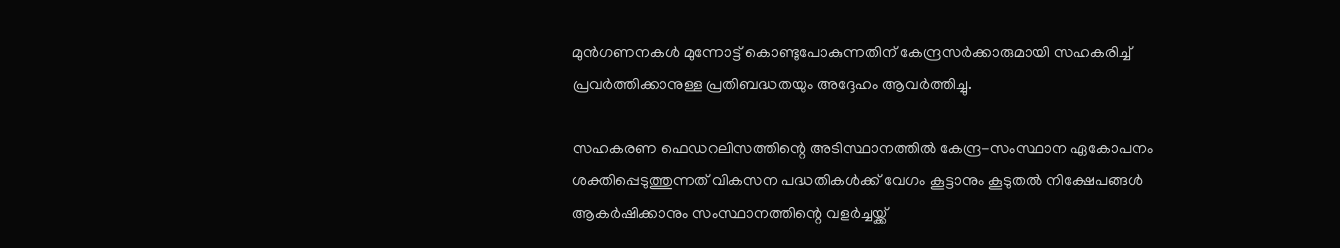മുൻഗണനകൾ മുന്നോട്ട് കൊണ്ടുപോകുന്നതിന് കേന്ദ്രസർക്കാരുമായി സഹകരിച്ച് പ്രവർത്തിക്കാനുള്ള പ്രതിബദ്ധതയും അദ്ദേഹം ആവർത്തിച്ചു.

സഹകരണ ഫെഡറലിസത്തിന്റെ അടിസ്ഥാനത്തിൽ കേന്ദ്ര-സംസ്ഥാന ഏകോപനം ശക്തിപ്പെടുത്തുന്നത് വികസന പദ്ധതികൾക്ക് വേഗം കൂട്ടാനും കൂടുതൽ നിക്ഷേപങ്ങൾ ആകർഷിക്കാനും സംസ്ഥാനത്തിന്റെ വളർച്ചയ്ക്ക്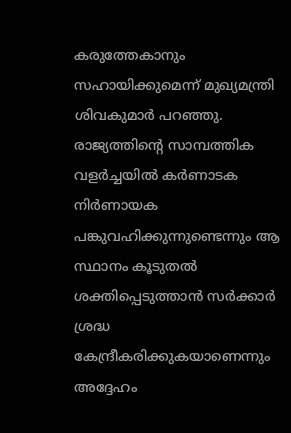കരുത്തേകാനും സഹായിക്കുമെന്ന് മുഖ്യമന്ത്രി ശിവകുമാർ പറഞ്ഞു. രാജ്യത്തിന്റെ സാമ്പത്തിക വളർച്ചയിൽ കർണാടക നിർണായക പങ്കുവഹിക്കുന്നുണ്ടെന്നും ആ സ്ഥാനം കൂടുതൽ ശക്തിപ്പെടുത്താൻ സർക്കാർ ശ്രദ്ധ കേന്ദ്രീകരിക്കുകയാണെന്നും അദ്ദേഹം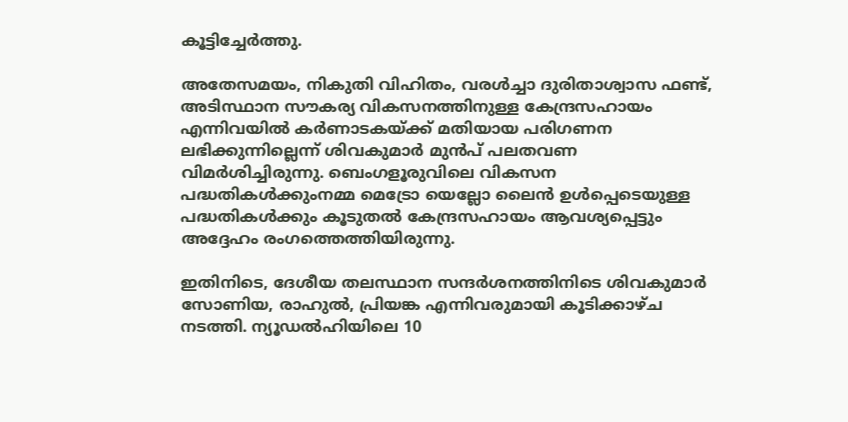കൂട്ടിച്ചേർത്തു.

അതേസമയം, നികുതി വിഹിതം, വരൾച്ചാ ദുരിതാശ്വാസ ഫണ്ട്, അടിസ്ഥാന സൗകര്യ വികസനത്തിനുള്ള കേന്ദ്രസഹായം എന്നിവയിൽ കർണാടകയ്ക്ക് മതിയായ പരിഗണന ലഭിക്കുന്നില്ലെന്ന് ശിവകുമാർ മുൻപ് പലതവണ വിമർശിച്ചിരുന്നു. ബെംഗളൂരുവിലെ വികസന പദ്ധതികൾക്കുംനമ്മ മെട്രോ യെല്ലോ ലൈൻ ഉൾപ്പെടെയുള്ള പദ്ധതികൾക്കും കൂടുതൽ കേന്ദ്രസഹായം ആവശ്യപ്പെട്ടും അദ്ദേഹം രംഗത്തെത്തിയിരുന്നു.

ഇതിനിടെ, ദേശീയ തലസ്ഥാന സന്ദർശനത്തിനിടെ ശിവകുമാർ സോണിയ, രാഹുൽ, പ്രിയങ്ക എന്നിവരുമായി കൂടിക്കാഴ്ച നടത്തി. ന്യൂഡൽഹിയിലെ 10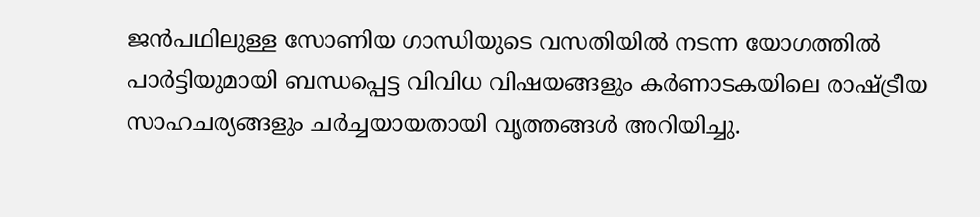ജൻപഥിലുള്ള സോണിയ ഗാന്ധിയുടെ വസതിയിൽ നടന്ന യോഗത്തിൽ പാർട്ടിയുമായി ബന്ധപ്പെട്ട വിവിധ വിഷയങ്ങളും കർണാടകയിലെ രാഷ്ട്രീയ സാഹചര്യങ്ങളും ചർച്ചയായതായി വൃത്തങ്ങൾ അറിയിച്ചു.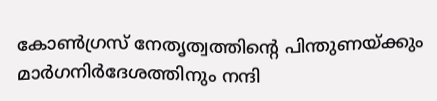കോൺഗ്രസ് നേതൃത്വത്തിന്റെ പിന്തുണയ്ക്കും മാർഗനിർദേശത്തിനും നന്ദി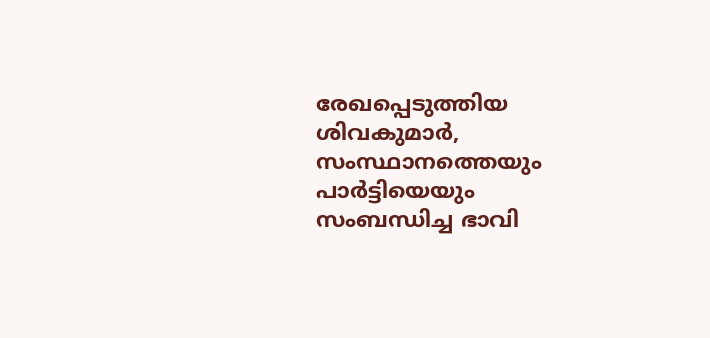രേഖപ്പെടുത്തിയ ശിവകുമാർ, സംസ്ഥാനത്തെയും പാർട്ടിയെയും സംബന്ധിച്ച ഭാവി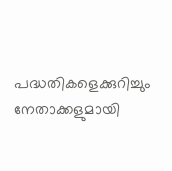പദ്ധതികളെക്കുറിച്ചും നേതാക്കളുമായി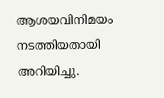ആശയവിനിമയം നടത്തിയതായി അറിയിച്ചു.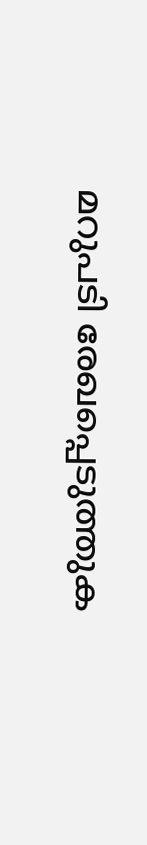മറുപടി രേഖപ്പെടുത്തുക